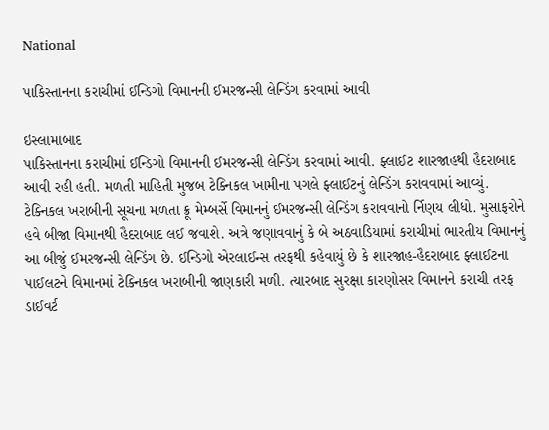National

પાકિસ્તાનના કરાચીમાં ઈન્ડિગો વિમાનની ઈમરજન્સી લેન્ડિંગ કરવામાં આવી

ઇસ્લામાબાદ
પાકિસ્તાનના કરાચીમાં ઈન્ડિગો વિમાનની ઈમરજન્સી લેન્ડિંગ કરવામાં આવી. ફ્લાઈટ શારજાહથી હૈદરાબાદ આવી રહી હતી. મળતી માહિતી મુજબ ટેક્નિકલ ખામીના પગલે ફ્લાઈટનું લેન્ડિંગ કરાવવામાં આવ્યું. ટેક્નિકલ ખરાબીની સૂચના મળતા ક્રૂ મેમ્બર્સે વિમાનનું ઈમરજન્સી લેન્ડિંગ કરાવવાનો ર્નિણય લીધો. મુસાફરોને હવે બીજા વિમાનથી હૈદરાબાદ લઈ જવાશે. અત્રે જણાવવાનું કે બે અઠવાડિયામાં કરાચીમાં ભારતીય વિમાનનું આ બીજું ઈમરજન્સી લેન્ડિંગ છે. ઈન્ડિગો એરલાઈન્સ તરફથી કહેવાયું છે કે શારજાહ-હૈદરાબાદ ફ્લાઈટના પાઈલટને વિમાનમાં ટેક્નિકલ ખરાબીની જાણકારી મળી. ત્યારબાદ સુરક્ષા કારણોસર વિમાનને કરાચી તરફ ડાઈવર્ટ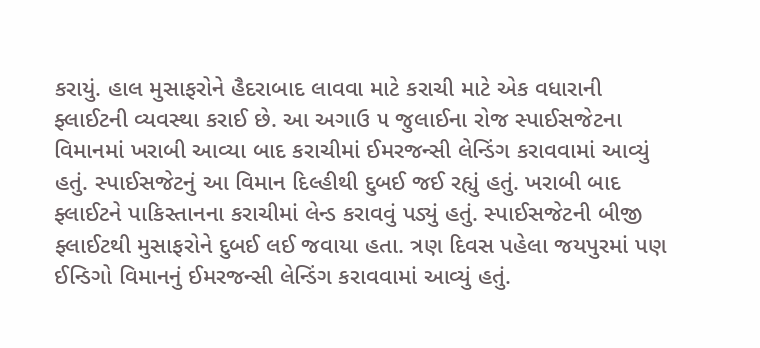કરાયું. હાલ મુસાફરોને હૈદરાબાદ લાવવા માટે કરાચી માટે એક વધારાની ફ્લાઈટની વ્યવસ્થા કરાઈ છે. આ અગાઉ ૫ જુલાઈના રોજ સ્પાઈસજેટના વિમાનમાં ખરાબી આવ્યા બાદ કરાચીમાં ઈમરજન્સી લેન્ડિંગ કરાવવામાં આવ્યું હતું. સ્પાઈસજેટનું આ વિમાન દિલ્હીથી દુબઈ જઈ રહ્યું હતું. ખરાબી બાદ ફ્લાઈટને પાકિસ્તાનના કરાચીમાં લેન્ડ કરાવવું પડ્યું હતું. સ્પાઈસજેટની બીજી ફ્લાઈટથી મુસાફરોને દુબઈ લઈ જવાયા હતા. ત્રણ દિવસ પહેલા જયપુરમાં પણ ઈન્ડિગો વિમાનનું ઈમરજન્સી લેન્ડિંગ કરાવવામાં આવ્યું હતું.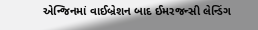એન્જિનમાં વાઈબ્રેશન બાદ ઈમરજન્સી લેન્ડિંગ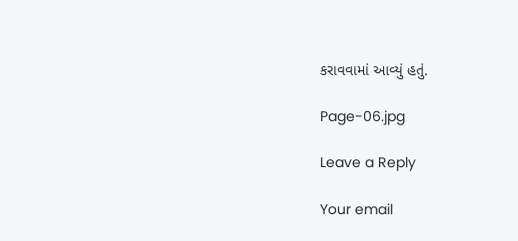કરાવવામાં આવ્યું હતું.

Page-06.jpg

Leave a Reply

Your email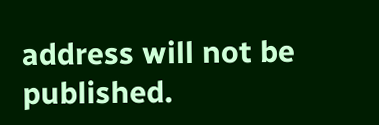address will not be published.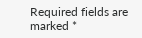Required fields are marked *